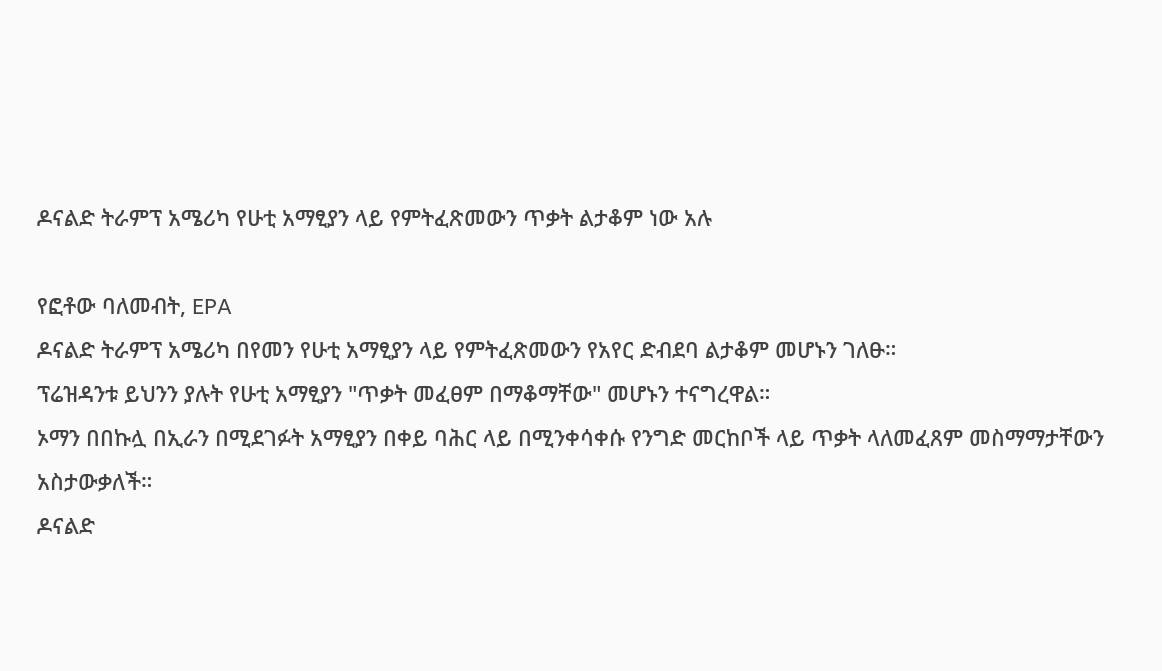ዶናልድ ትራምፕ አሜሪካ የሁቲ አማፂያን ላይ የምትፈጽመውን ጥቃት ልታቆም ነው አሉ

የፎቶው ባለመብት, EPA
ዶናልድ ትራምፕ አሜሪካ በየመን የሁቲ አማፂያን ላይ የምትፈጽመውን የአየር ድብደባ ልታቆም መሆኑን ገለፁ።
ፕሬዝዳንቱ ይህንን ያሉት የሁቲ አማፂያን "ጥቃት መፈፀም በማቆማቸው" መሆኑን ተናግረዋል።
ኦማን በበኩሏ በኢራን በሚደገፉት አማፂያን በቀይ ባሕር ላይ በሚንቀሳቀሱ የንግድ መርከቦች ላይ ጥቃት ላለመፈጸም መስማማታቸውን አስታውቃለች።
ዶናልድ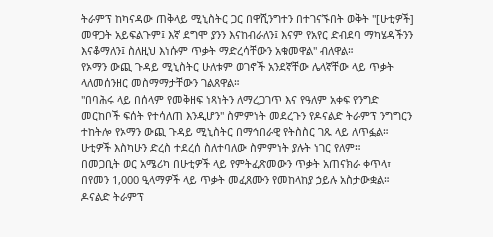ትራምፕ ከካናዳው ጠቅላይ ሚኒስትር ጋር በዋሺንግተን በተገናኙበት ወቅት "[ሁቲዎች] መዋጋት አይፍልጉም፤ እኛ ደግሞ ያንን እናከብራለን፤ እናም የአየር ድብደባ ማካሄዳችንን እናቆማለን፤ ስለዚህ እነሱም ጥቃት ማድረሳቸውን አቁመዋል" ብለዋል።
የኦማን ውጪ ጉዳይ ሚኒስትር ሁለቱም ወገኖች አንደኛቸው ሌላኛቸው ላይ ጥቃት ላለመሰንዘር መስማማታቸውን ገልጸዋል።
"በባሕሩ ላይ በሰላም የመቅዘፍ ነጻነትን ለማረጋገጥ እና የዓለም አቀፍ የንግድ መርከቦች ፍሰት የተሳለጠ እንዲሆን" ስምምነት መደረጉን የዶናልድ ትራምፕ ንግግርን ተከትሎ የኦማን ውጪ ጉዳይ ሚኒስትር በማኅበራዊ የትስስር ገጹ ላይ ለጥፏል።
ሁቲዎች እስካሁን ድረስ ተደረሰ ስለተባለው ስምምነት ያሉት ነገር የለም።
በመጋቢት ወር አሜሪካ በሁቲዎች ላይ የምትፈጽመውን ጥቃት አጠናክራ ቀጥላ፣ በየመን 1,000 ዒላማዎች ላይ ጥቃት መፈጸሙን የመከላከያ ኃይሉ አስታውቋል።
ዶናልድ ትራምፕ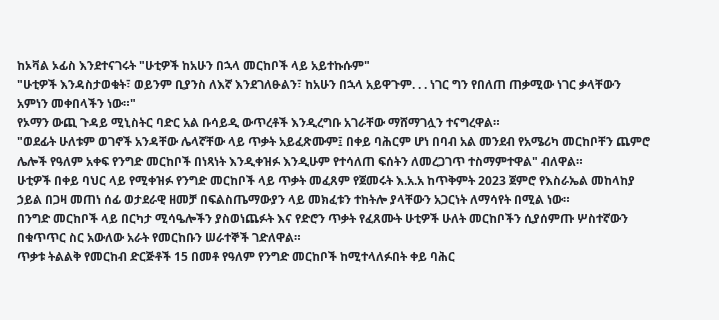ከኦቫል ኦፊስ እንደተናገሩት "ሁቲዎች ከአሁን በኋላ መርከቦች ላይ አይተኩሱም"
"ሁቲዎች እንዳስታወቁት፣ ወይንም ቢያንስ ለእኛ እንደገለፁልን፣ ከአሁን በኋላ አይዋጉም. . . ነገር ግን የበለጠ ጠቃሚው ነገር ቃላቸውን አምነን መቀበላችን ነው።"
የኦማን ውጪ ጉዳይ ሚኒስትር ባድር አል ቡሳይዲ ውጥረቶች እንዲረግቡ አገራቸው ማሸማገሏን ተናግረዋል።
"ወደፊት ሁለቱም ወገኖች አንዳቸው ሌላኛቸው ላይ ጥቃት አይፈጽሙም፤ በቀይ ባሕርም ሆነ በባብ አል መንደብ የአሜሪካ መርከቦቸን ጨምሮ ሌሎች የዓለም አቀፍ የንግድ መርከቦች በነጻነት እንዲቀዝፉ እንዲሁም የተሳለጠ ፍሰትን ለመረጋገጥ ተስማምተዋል" ብለዋል።
ሁቲዎች በቀይ ባህር ላይ የሚቀዝፉ የንግድ መርከቦች ላይ ጥቃት መፈጸም የጀመሩት እ.አ.አ ከጥቅምት 2023 ጀምሮ የእስራኤል መከላከያ ኃይል በጋዛ መጠነ ሰፊ ወታደራዊ ዘመቻ በፍልስጤማውያን ላይ መክፈቱን ተከትሎ ያላቸውን አጋርነት ለማሳየት በሚል ነው።
በንግድ መርከቦች ላይ በርካታ ሚሳዔሎችን ያስወነጨፉት እና የድሮን ጥቃት የፈጸሙት ሁቲዎች ሁለት መርከቦችን ሲያሰምጡ ሦስተኛውን በቁጥጥር ስር አውለው አራት የመርከቡን ሠራተኞች ገድለዋል።
ጥቃቱ ትልልቅ የመርከብ ድርጅቶች 15 በመቶ የዓለም የንግድ መርከቦች ከሚተላለፉበት ቀይ ባሕር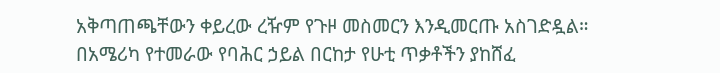አቅጣጠጫቸውን ቀይረው ረዥም የጉዞ መስመርን እንዲመርጡ አስገድዷል።
በአሜሪካ የተመራው የባሕር ኃይል በርከታ የሁቲ ጥቃቶችን ያከሸፈ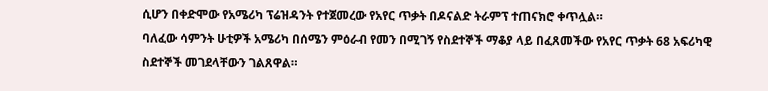ሲሆን በቀድሞው የአሜሪካ ፕሬዝዳንት የተጀመረው የአየር ጥቃት በዶናልድ ትራምፕ ተጠናክሮ ቀጥሏል።
ባለፈው ሳምንት ሁቲዎች አሜሪካ በሰሜን ምዕራብ የመን በሚገኝ የስደተኞች ማቆያ ላይ በፈጸመችው የአየር ጥቃት 68 አፍሪካዊ ስደተኞች መገደላቸውን ገልጸዋል።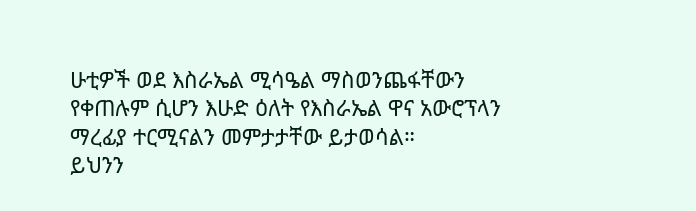ሁቲዎች ወደ እስራኤል ሚሳዔል ማስወንጨፋቸውን የቀጠሉም ሲሆን እሁድ ዕለት የእስራኤል ዋና አውሮፕላን ማረፊያ ተርሚናልን መምታታቸው ይታወሳል።
ይህንን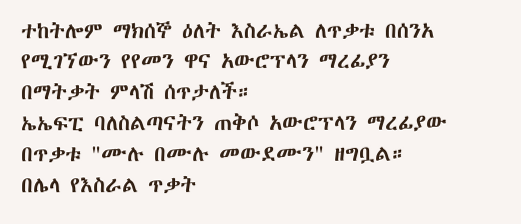ተከትሎም ማክሰኞ ዕለት እስራኤል ለጥቃቱ በሰንአ የሚገኘውን የየመን ዋና አውሮፕላን ማረፊያን በማትቃት ምላሽ ሰጥታለች።
ኤኤፍፒ ባለስልጣናትን ጠቅሶ አውሮፕላን ማረፊያው በጥቃቱ "ሙሉ በሙሉ መውደሙን" ዘግቧል።
በሌላ የእስራል ጥቃት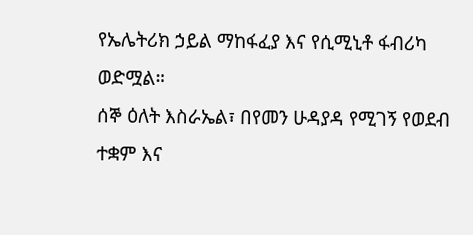የኤሌትሪክ ኃይል ማከፋፈያ እና የሲሚኒቶ ፋብሪካ ወድሟል።
ሰኞ ዕለት እስራኤል፣ በየመን ሁዳያዳ የሚገኝ የወደብ ተቋም እና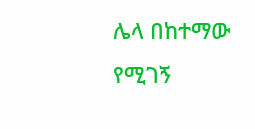ሌላ በከተማው የሚገኝ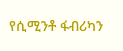የሲሚንቶ ፋብሪካን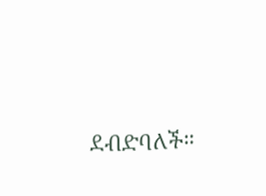ደብድባለች።